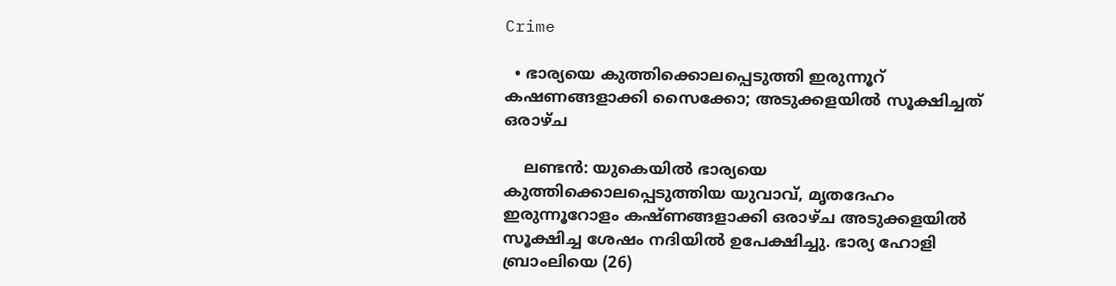Crime

  • ഭാര്യയെ കുത്തിക്കൊലപ്പെടുത്തി ഇരുന്നൂറ് കഷണങ്ങളാക്കി സൈക്കോ; അടുക്കളയില്‍ സൂക്ഷിച്ചത് ഒരാഴ്ച

    ലണ്ടന്‍: യുകെയില്‍ ഭാര്യയെ കുത്തിക്കൊലപ്പെടുത്തിയ യുവാവ്, മൃതദേഹം ഇരുന്നൂറോളം കഷ്ണങ്ങളാക്കി ഒരാഴ്ച അടുക്കളയില്‍ സൂക്ഷിച്ച ശേഷം നദിയില്‍ ഉപേക്ഷിച്ചു. ഭാര്യ ഹോളി ബ്രാംലിയെ (26)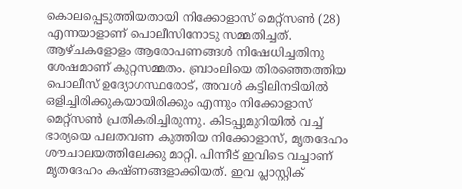കൊലപ്പെടുത്തിയതായി നിക്കോളാസ് മെറ്റ്സണ്‍ (28) എന്നയാളാണ് പൊലീസിനോടു സമ്മതിച്ചത്. ആഴ്ചകളോളം ആരോപണങ്ങള്‍ നിഷേധിച്ചതിനു ശേഷമാണ് കുറ്റസമ്മതം. ബ്രാംലിയെ തിരഞ്ഞെത്തിയ പൊലീസ് ഉദ്യോഗസ്ഥരോട്, അവള്‍ കട്ടിലിനടിയില്‍ ഒളിച്ചിരിക്കുകയായിരിക്കും എന്നും നിക്കോളാസ് മെറ്റ്‌സണ്‍ പ്രതികരിച്ചിരുന്നു. കിടപ്പുമുറിയില്‍ വച്ച് ഭാര്യയെ പലതവണ കുത്തിയ നിക്കോളാസ്, മൃതദേഹം ശൗചാലയത്തിലേക്കു മാറ്റി. പിന്നീട് ഇവിടെ വച്ചാണ് മൃതദേഹം കഷ്ണങ്ങളാക്കിയത്. ഇവ പ്ലാസ്റ്റിക്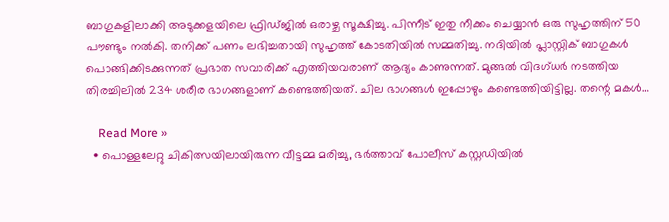ബാഗുകളിലാക്കി അടുക്കളയിലെ ഫ്രിഡ്ജില്‍ ഒരാഴ്ച സൂക്ഷിച്ചു. പിന്നീട് ഇതു നീക്കം ചെയ്യാന്‍ ഒരു സുഹൃത്തിന് 50 പൗണ്ടും നല്‍കി. തനിക്ക് പണം ലഭിച്ചതായി സുഹൃത്ത് കോടതിയില്‍ സമ്മതിച്ചു. നദിയില്‍ പ്ലാസ്റ്റിക് ബാഗുകള്‍ പൊങ്ങിക്കിടക്കുന്നത് പ്രഭാത സവാരിക്ക് എത്തിയവരാണ് ആദ്യം കാണുന്നത്. മുങ്ങല്‍ വിദഗ്ധര്‍ നടത്തിയ തിരച്ചിലില്‍ 234 ശരീര ഭാഗങ്ങളാണ് കണ്ടെത്തിയത്. ചില ഭാഗങ്ങള്‍ ഇപ്പോഴും കണ്ടെത്തിയിട്ടില്ല. തന്റെ മകള്‍…

    Read More »
  • പൊള്ളലേറ്റു ചികിത്സയിലായിരുന്ന വീട്ടമ്മ മരിച്ചു, ഭര്‍ത്താവ് പോലീസ് കസ്റ്റഡിയില്‍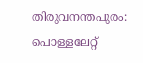തിരുവനന്തപുരം: പൊള്ളലേറ്റ്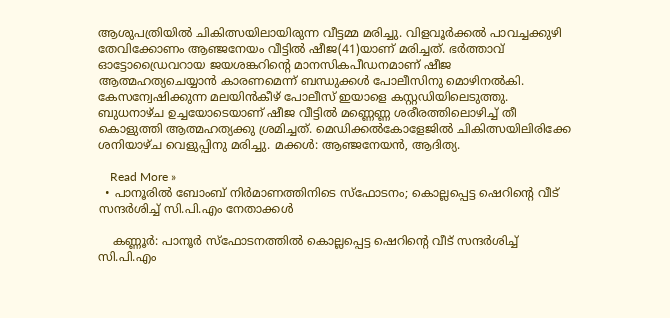ആശുപത്രിയില്‍ ചികിത്സയിലായിരുന്ന വീട്ടമ്മ മരിച്ചു. വിളവൂര്‍ക്കല്‍ പാവച്ചക്കുഴി തേവിക്കോണം ആഞ്ജനേയം വീട്ടില്‍ ഷീജ(41)യാണ് മരിച്ചത്. ഭര്‍ത്താവ് ഓട്ടോഡ്രൈവറായ ജയശങ്കറിന്റെ മാനസികപീഡനമാണ് ഷീജ ആത്മഹത്യചെയ്യാന്‍ കാരണമെന്ന് ബന്ധുക്കള്‍ പോലീസിനു മൊഴിനല്‍കി. കേസന്വേഷിക്കുന്ന മലയിന്‍കീഴ് പോലീസ് ഇയാളെ കസ്റ്റഡിയിലെടുത്തു. ബുധനാഴ്ച ഉച്ചയോടെയാണ് ഷീജ വീട്ടില്‍ മണ്ണെണ്ണ ശരീരത്തിലൊഴിച്ച് തീ കൊളുത്തി ആത്മഹത്യക്കു ശ്രമിച്ചത്. മെഡിക്കല്‍കോളേജില്‍ ചികിത്സയിലിരിക്കേ ശനിയാഴ്ച വെളുപ്പിനു മരിച്ചു. മക്കള്‍: ആഞ്ജനേയന്‍, ആദിത്യ.

    Read More »
  • പാനൂരില്‍ ബോംബ് നിര്‍മാണത്തിനിടെ സ്‌ഫോടനം; കൊല്ലപ്പെട്ട ഷെറിന്റെ വീട് സന്ദര്‍ശിച്ച് സി.പി.എം നേതാക്കള്‍

    കണ്ണൂര്‍: പാനൂര്‍ സ്‌ഫോടനത്തില്‍ കൊല്ലപ്പെട്ട ഷെറിന്റെ വീട് സന്ദര്‍ശിച്ച് സി.പി.എം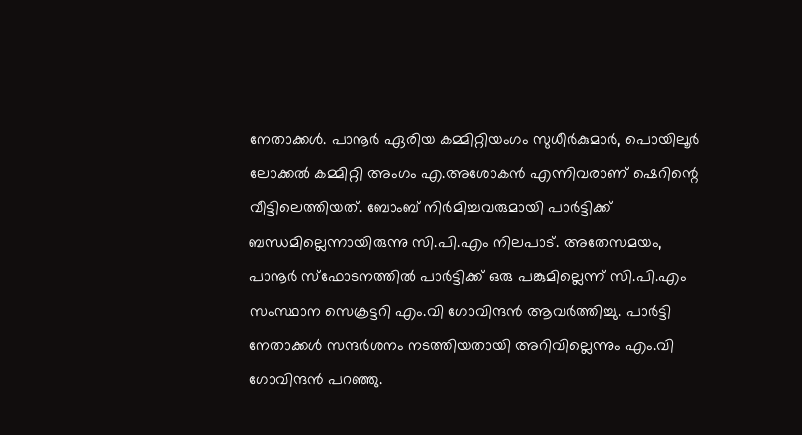നേതാക്കള്‍. പാനൂര്‍ ഏരിയ കമ്മിറ്റിയംഗം സുധീര്‍കുമാര്‍, പൊയിലൂര്‍ ലോക്കല്‍ കമ്മിറ്റി അംഗം എ.അശോകന്‍ എന്നിവരാണ് ഷെറിന്റെ വീട്ടിലെത്തിയത്. ബോംബ് നിര്‍മിച്ചവരുമായി പാര്‍ട്ടിക്ക് ബന്ധമില്ലെന്നായിരുന്നു സി.പി.എം നിലപാട്. അതേസമയം, പാനൂര്‍ സ്‌ഫോടനത്തില്‍ പാര്‍ട്ടിക്ക് ഒരു പങ്കുമില്ലെന്ന് സി.പി.എം സംസ്ഥാന സെക്രട്ടറി എം.വി ഗോവിന്ദന്‍ ആവര്‍ത്തിച്ചു. പാര്‍ട്ടി നേതാക്കള്‍ സന്ദര്‍ശനം നടത്തിയതായി അറിവില്ലെന്നും എം.വി ഗോവിന്ദന്‍ പറഞ്ഞു.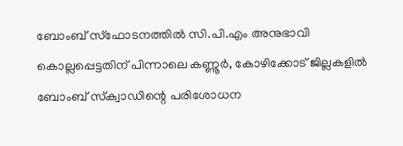ബോംബ് സ്‌ഫോടനത്തില്‍ സി.പി.എം അനുഭാവി കൊല്ലപ്പെട്ടതിന് പിന്നാലെ കണ്ണൂര്‍, കോഴിക്കോട് ജില്ലകളില്‍ ബോംബ് സ്‌ക്വാഡിന്റെ പരിശോധന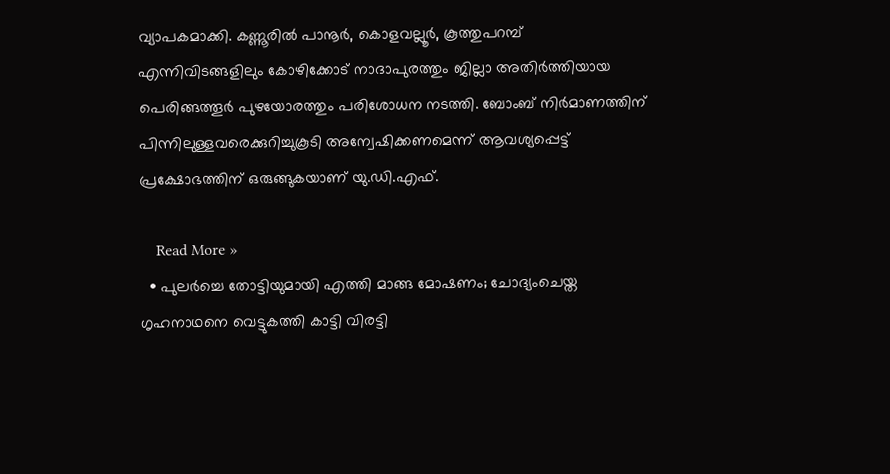വ്യാപകമാക്കി. കണ്ണൂരില്‍ പാനൂര്‍, കൊളവല്ലൂര്‍, കൂത്തുപറമ്പ് എന്നിവിടങ്ങളിലും കോഴിക്കോട് നാദാപുരത്തും ജില്ലാ അതിര്‍ത്തിയായ പെരിങ്ങത്തൂര്‍ പുഴയോരത്തും പരിശോധന നടത്തി. ബോംബ് നിര്‍മാണത്തിന് പിന്നിലുള്ളവരെക്കുറിച്ചുകൂടി അന്വേഷിക്കണമെന്ന് ആവശ്യപ്പെട്ട് പ്രക്ഷോഭത്തിന് ഒരുങ്ങുകയാണ് യു.ഡി.എഫ്.

    Read More »
  • പുലര്‍ച്ചെ തോട്ടിയുമായി എത്തി മാങ്ങ മോഷണം; ചോദ്യംചെയ്ത ഗൃഹനാഥനെ വെട്ടുകത്തി കാട്ടി വിരട്ടി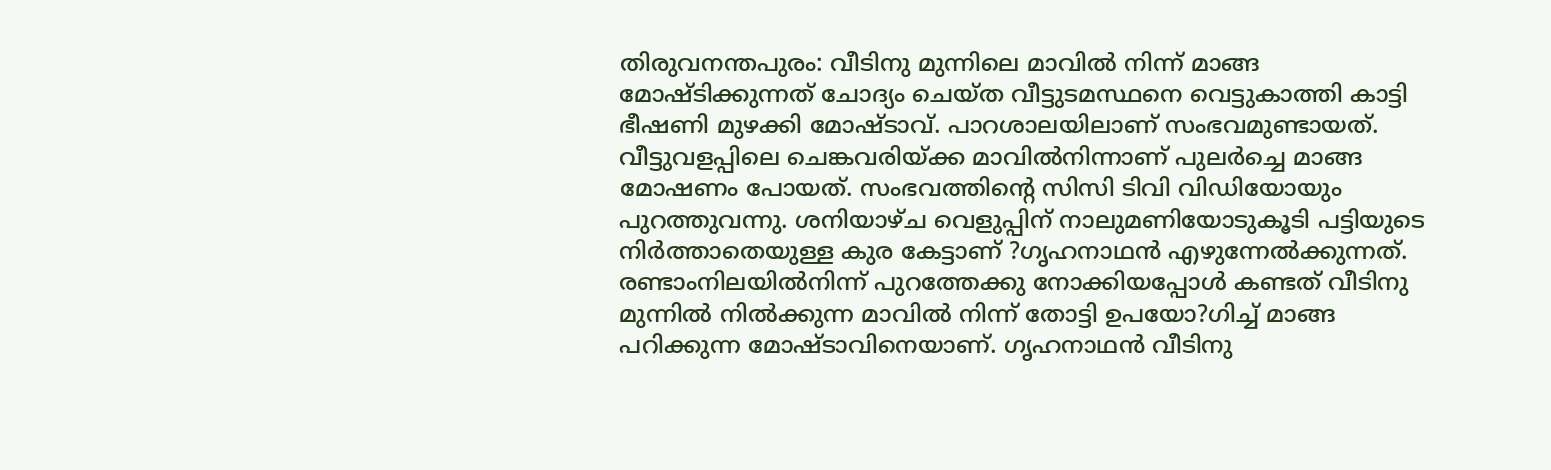തിരുവനന്തപുരം: വീടിനു മുന്നിലെ മാവില്‍ നിന്ന് മാങ്ങ മോഷ്ടിക്കുന്നത് ചോദ്യം ചെയ്ത വീട്ടുടമസ്ഥനെ വെട്ടുകാത്തി കാട്ടി ഭീഷണി മുഴക്കി മോഷ്ടാവ്. പാറശാലയിലാണ് സംഭവമുണ്ടായത്. വീട്ടുവളപ്പിലെ ചെങ്കവരിയ്ക്ക മാവില്‍നിന്നാണ് പുലര്‍ച്ചെ മാങ്ങ മോഷണം പോയത്. സംഭവത്തിന്റെ സിസി ടിവി വിഡിയോയും പുറത്തുവന്നു. ശനിയാഴ്ച വെളുപ്പിന് നാലുമണിയോടുകൂടി പട്ടിയുടെ നിര്‍ത്താതെയുള്ള കുര കേട്ടാണ് ?ഗൃഹനാഥന്‍ എഴുന്നേല്‍ക്കുന്നത്. രണ്ടാംനിലയില്‍നിന്ന് പുറത്തേക്കു നോക്കിയപ്പോള്‍ കണ്ടത് വീടിനു മുന്നില്‍ നില്‍ക്കുന്ന മാവില്‍ നിന്ന് തോട്ടി ഉപയോ?ഗിച്ച് മാങ്ങ പറിക്കുന്ന മോഷ്ടാവിനെയാണ്. ഗൃഹനാഥന്‍ വീടിനു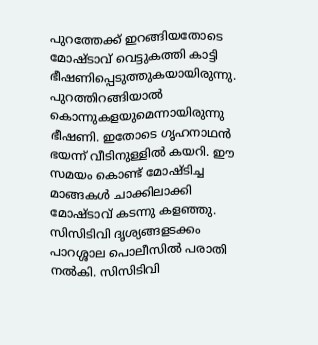പുറത്തേക്ക് ഇറങ്ങിയതോടെ മോഷ്ടാവ് വെട്ടുകത്തി കാട്ടി ഭീഷണിപ്പെടുത്തുകയായിരുന്നു. പുറത്തിറങ്ങിയാല്‍ കൊന്നുകളയുമെന്നായിരുന്നു ഭീഷണി. ഇതോടെ ഗൃഹനാഥന്‍ ഭയന്ന് വീടിനുള്ളില്‍ കയറി. ഈ സമയം കൊണ്ട് മോഷ്ടിച്ച മാങ്ങകള്‍ ചാക്കിലാക്കി മോഷ്ടാവ് കടന്നു കളഞ്ഞു. സിസിടിവി ദൃശ്യങ്ങളടക്കം പാറശ്ശാല പൊലീസില്‍ പരാതി നല്‍കി. സിസിടിവി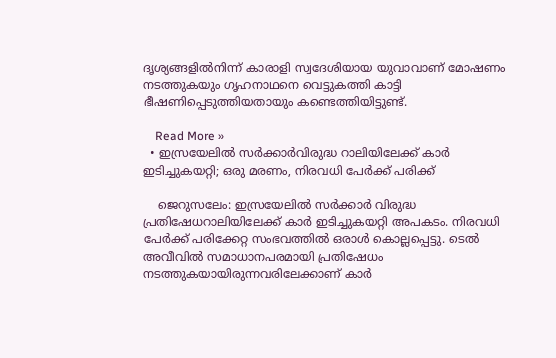ദൃശ്യങ്ങളില്‍നിന്ന് കാരാളി സ്വദേശിയായ യുവാവാണ് മോഷണം നടത്തുകയും ഗൃഹനാഥനെ വെട്ടുകത്തി കാട്ടി ഭീഷണിപ്പെടുത്തിയതായും കണ്ടെത്തിയിട്ടുണ്ട്.

    Read More »
  • ഇസ്രയേലില്‍ സര്‍ക്കാര്‍വിരുദ്ധ റാലിയിലേക്ക് കാര്‍ ഇടിച്ചുകയറ്റി; ഒരു മരണം, നിരവധി പേര്‍ക്ക് പരിക്ക്

    ജെറുസലേം: ഇസ്രയേലില്‍ സര്‍ക്കാര്‍ വിരുദ്ധ പ്രതിഷേധറാലിയിലേക്ക് കാര്‍ ഇടിച്ചുകയറ്റി അപകടം. നിരവധി പേര്‍ക്ക് പരിക്കേറ്റ സംഭവത്തില്‍ ഒരാള്‍ കൊല്ലപ്പെട്ടു. ടെല്‍ അവീവില്‍ സമാധാനപരമായി പ്രതിഷേധം നടത്തുകയായിരുന്നവരിലേക്കാണ് കാര്‍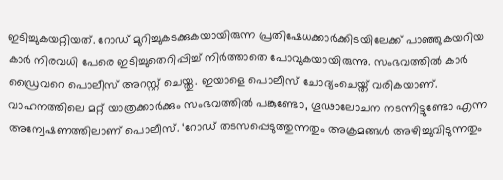ഇടിച്ചുകയറ്റിയത്. റോഡ് മുറിച്ചുകടക്കുകയായിരുന്ന പ്രതിഷേധക്കാര്‍ക്കിടയിലേക്ക് പാഞ്ഞുകയറിയ കാര്‍ നിരവധി പേരെ ഇടിച്ചുതെറിപ്പിച്ച് നിര്‍ത്താതെ പോവുകയായിരുന്നു. സംഭവത്തില്‍ കാര്‍ ഡ്രൈവറെ പൊലീസ് അറസ്റ്റ് ചെയ്തു. ഇയാളെ പൊലീസ് ചോദ്യംചെയ്ത് വരികയാണ്. വാഹനത്തിലെ മറ്റ് യാത്രക്കാര്‍ക്കും സംഭവത്തില്‍ പങ്കുണ്ടോ, ഗൂഢാലോചന നടന്നിട്ടുണ്ടോ എന്ന അന്വേഷണത്തിലാണ് പൊലീസ്. ‘റോഡ് തടസപ്പെടുത്തുന്നതും അക്രമങ്ങള്‍ അഴിച്ചുവിടുന്നതും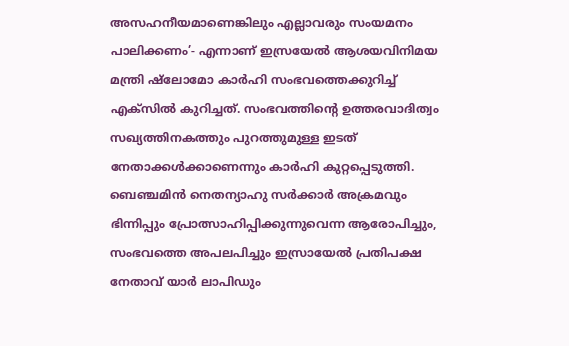അസഹനീയമാണെങ്കിലും എല്ലാവരും സംയമനം പാലിക്കണം’- എന്നാണ് ഇസ്രയേല്‍ ആശയവിനിമയ മന്ത്രി ഷ്ലോമോ കാര്‍ഹി സംഭവത്തെക്കുറിച്ച് എക്സില്‍ കുറിച്ചത്. സംഭവത്തിന്റെ ഉത്തരവാദിത്വം സഖ്യത്തിനകത്തും പുറത്തുമുള്ള ഇടത് നേതാക്കള്‍ക്കാണെന്നും കാര്‍ഹി കുറ്റപ്പെടുത്തി. ബെഞ്ചമിന്‍ നെതന്യാഹു സര്‍ക്കാര്‍ അക്രമവും ഭിന്നിപ്പും പ്രോത്സാഹിപ്പിക്കുന്നുവെന്ന ആരോപിച്ചും, സംഭവത്തെ അപലപിച്ചും ഇസ്രായേല്‍ പ്രതിപക്ഷ നേതാവ് യാര്‍ ലാപിഡും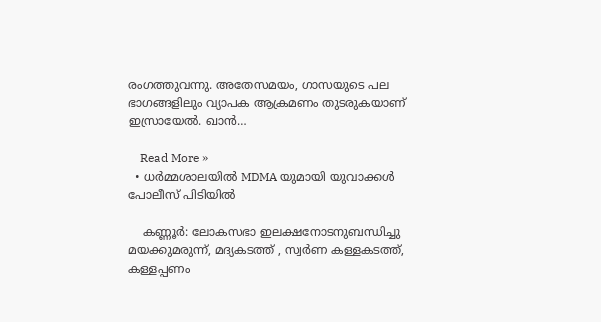രംഗത്തുവന്നു. അതേസമയം, ഗാസയുടെ പല ഭാഗങ്ങളിലും വ്യാപക ആക്രമണം തുടരുകയാണ് ഇസ്രായേല്‍. ഖാന്‍…

    Read More »
  • ധര്‍മ്മശാലയില്‍ MDMA യുമായി യുവാക്കള്‍ പോലീസ് പിടിയില്‍

    കണ്ണൂര്‍: ലോകസഭാ ഇലക്ഷനോടനുബന്ധിച്ചു മയക്കുമരുന്ന്, മദ്യകടത്ത് , സ്വര്‍ണ കള്ളകടത്ത്, കള്ളപ്പണം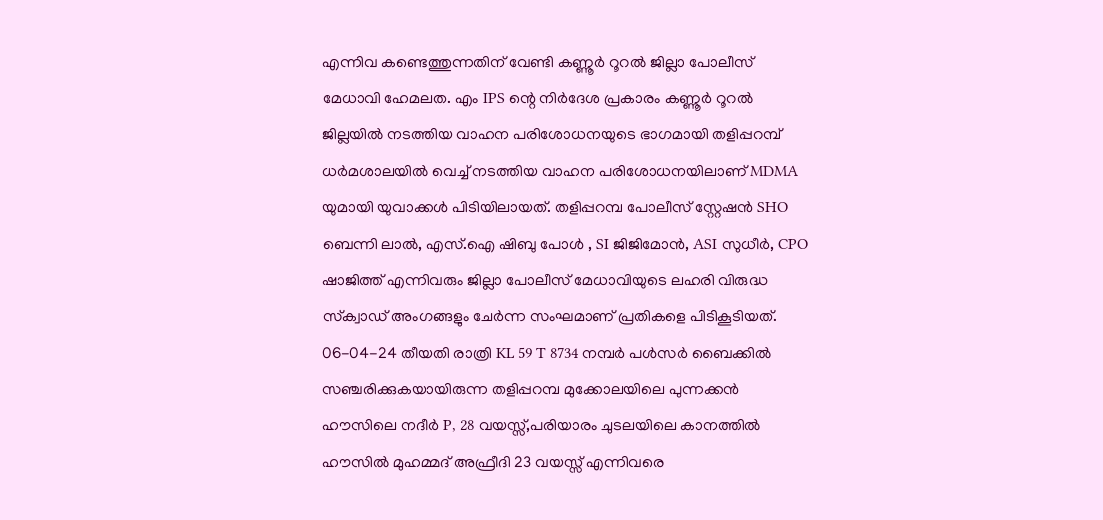എന്നിവ കണ്ടെത്തുന്നതിന് വേണ്ടി കണ്ണൂര്‍ റൂറല്‍ ജില്ലാ പോലീസ് മേധാവി ഹേമലത. എം IPS ന്റെ നിര്‍ദേശ പ്രകാരം കണ്ണൂര്‍ റൂറല്‍ ജില്ലയില്‍ നടത്തിയ വാഹന പരിശോധനയുടെ ഭാഗമായി തളിപ്പറമ്പ് ധര്‍മശാലയില്‍ വെച്ച് നടത്തിയ വാഹന പരിശോധനയിലാണ് MDMA യുമായി യുവാക്കള്‍ പിടിയിലായത്. തളിപ്പറമ്പ പോലീസ് സ്റ്റേഷന്‍ SHO ബെന്നി ലാല്‍, എസ്.ഐ ഷിബു പോള്‍ , SI ജിജിമോന്‍, ASI സുധീര്‍, CPO ഷാജിത്ത് എന്നിവരും ജില്ലാ പോലീസ് മേധാവിയുടെ ലഹരി വിരുദ്ധ സ്‌ക്വാഡ് അംഗങ്ങളും ചേര്‍ന്ന സംഘമാണ് പ്രതികളെ പിടികൂടിയത്. 06-04-24 തീയതി രാത്രി KL 59 T 8734 നമ്പര്‍ പള്‍സര്‍ ബൈക്കില്‍ സഞ്ചരിക്കുകയായിരുന്ന തളിപ്പറമ്പ മുക്കോലയിലെ പുന്നക്കന്‍ ഹൗസിലെ നദീര്‍ P, 28 വയസ്സ്,പരിയാരം ചുടലയിലെ കാനത്തില്‍ ഹൗസില്‍ മുഹമ്മദ് അഫ്രീദി 23 വയസ്സ് എന്നിവരെ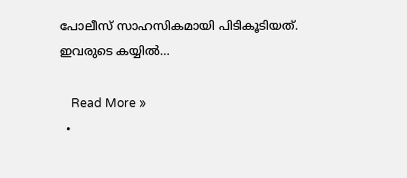പോലീസ് സാഹസികമായി പിടികൂടിയത്. ഇവരുടെ കയ്യില്‍…

    Read More »
  •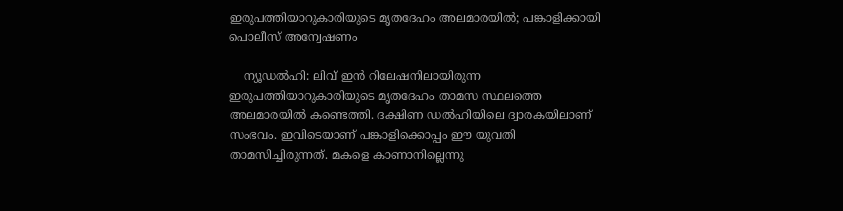ഇരുപത്തിയാറുകാരിയുടെ മൃതദേഹം അലമാരയില്‍; പങ്കാളിക്കായി പൊലീസ് അന്വേഷണം

    ന്യൂഡല്‍ഹി: ലിവ് ഇന്‍ റിലേഷനിലായിരുന്ന ഇരുപത്തിയാറുകാരിയുടെ മൃതദേഹം താമസ സ്ഥലത്തെ അലമാരയില്‍ കണ്ടെത്തി. ദക്ഷിണ ഡല്‍ഹിയിലെ ദ്വാരകയിലാണ് സംഭവം. ഇവിടെയാണ് പങ്കാളിക്കൊപ്പം ഈ യുവതി താമസിച്ചിരുന്നത്. മകളെ കാണാനില്ലെന്നു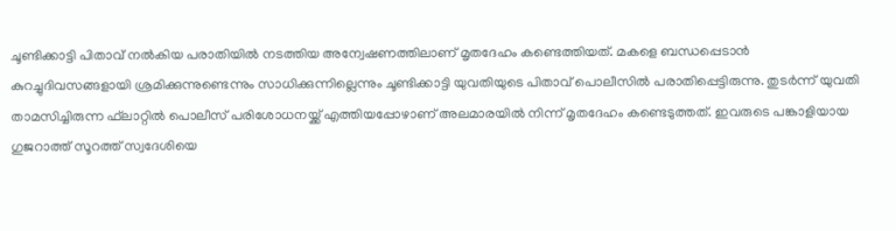ചൂണ്ടിക്കാട്ടി പിതാവ് നല്‍കിയ പരാതിയില്‍ നടത്തിയ അന്വേഷണത്തിലാണ് മൃതദേഹം കണ്ടെത്തിയത്. മകളെ ബന്ധപ്പെടാന്‍ കുറച്ചുദിവസങ്ങളായി ശ്രമിക്കുന്നുണ്ടെന്നും സാധിക്കുന്നില്ലെന്നും ചൂണ്ടിക്കാട്ടി യുവതിയുടെ പിതാവ് പൊലീസില്‍ പരാതിപ്പെട്ടിരുന്നു. തുടര്‍ന്ന് യുവതി താമസിച്ചിരുന്ന ഫ്‌ലാറ്റില്‍ പൊലീസ് പരിശോധനയ്ക്ക് എത്തിയപ്പോഴാണ് അലമാരയില്‍ നിന്ന് മൃതദേഹം കണ്ടെടുത്തത്. ഇവരുടെ പങ്കാളിയായ ഗുജറാത്ത് സൂറത്ത് സ്വദേശിയെ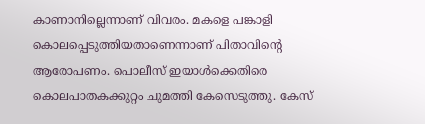കാണാനില്ലെന്നാണ് വിവരം. മകളെ പങ്കാളി കൊലപ്പെടുത്തിയതാണെന്നാണ് പിതാവിന്റെ ആരോപണം. പൊലീസ് ഇയാള്‍ക്കെതിരെ കൊലപാതകക്കുറ്റം ചുമത്തി കേസെടുത്തു. കേസ്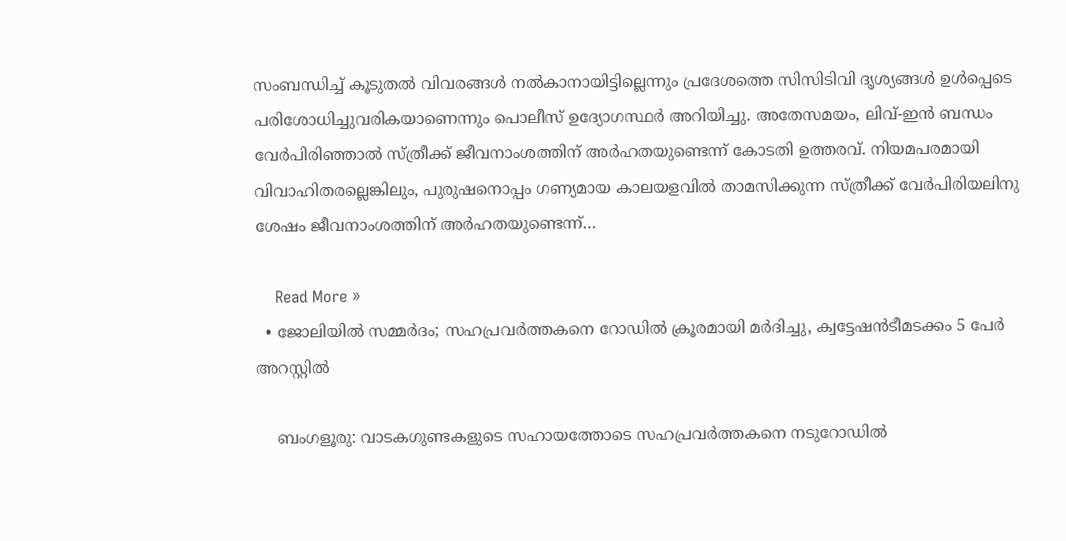സംബന്ധിച്ച് കൂടുതല്‍ വിവരങ്ങള്‍ നല്‍കാനായിട്ടില്ലെന്നും പ്രദേശത്തെ സിസിടിവി ദൃശ്യങ്ങള്‍ ഉള്‍പ്പെടെ പരിശോധിച്ചുവരികയാണെന്നും പൊലീസ് ഉദ്യോഗസ്ഥര്‍ അറിയിച്ചു. അതേസമയം, ലിവ്-ഇന്‍ ബന്ധം വേര്‍പിരിഞ്ഞാല്‍ സ്ത്രീക്ക് ജീവനാംശത്തിന് അര്‍ഹതയുണ്ടെന്ന് കോടതി ഉത്തരവ്. നിയമപരമായി വിവാഹിതരല്ലെങ്കിലും, പുരുഷനൊപ്പം ഗണ്യമായ കാലയളവില്‍ താമസിക്കുന്ന സ്ത്രീക്ക് വേര്‍പിരിയലിനു ശേഷം ജീവനാംശത്തിന് അര്‍ഹതയുണ്ടെന്ന്…

    Read More »
  • ജോലിയില്‍ സമ്മര്‍ദം; സഹപ്രവര്‍ത്തകനെ റോഡില്‍ ക്രൂരമായി മര്‍ദിച്ചു, ക്വട്ടേഷന്‍ടീമടക്കം 5 പേര്‍ അറസ്റ്റില്‍

    ബംഗളൂരു: വാടകഗുണ്ടകളുടെ സഹായത്തോടെ സഹപ്രവര്‍ത്തകനെ നടുറോഡില്‍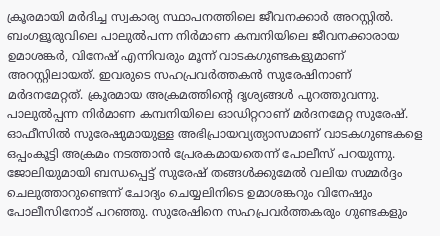ക്രൂരമായി മര്‍ദിച്ച സ്വകാര്യ സ്ഥാപനത്തിലെ ജീവനക്കാര്‍ അറസ്റ്റില്‍. ബംഗളൂരുവിലെ പാലുല്‍പന്ന നിര്‍മാണ കമ്പനിയിലെ ജീവനക്കാരായ ഉമാശങ്കര്‍, വിനേഷ് എന്നിവരും മൂന്ന് വാടകഗുണ്ടകളുമാണ് അറസ്റ്റിലായത്. ഇവരുടെ സഹപ്രവര്‍ത്തകന്‍ സുരേഷിനാണ് മര്‍ദനമേറ്റത്. ക്രൂരമായ അക്രമത്തിന്റെ ദൃശ്യങ്ങള്‍ പുറത്തുവന്നു. പാലുല്‍പ്പന്ന നിര്‍മാണ കമ്പനിയിലെ ഓഡിറ്ററാണ് മര്‍ദനമേറ്റ സുരേഷ്. ഓഫീസില്‍ സുരേഷുമായുള്ള അഭിപ്രായവ്യത്യാസമാണ് വാടകഗുണ്ടകളെ ഒപ്പംകൂട്ടി അക്രമം നടത്താന്‍ പ്രേരകമായതെന്ന് പോലീസ് പറയുന്നു. ജോലിയുമായി ബന്ധപ്പെട്ട് സുരേഷ് തങ്ങള്‍ക്കുമേല്‍ വലിയ സമ്മര്‍ദ്ദം ചെലുത്താറുണ്ടെന്ന് ചോദ്യം ചെയ്യലിനിടെ ഉമാശങ്കറും വിനേഷും പോലീസിനോട് പറഞ്ഞു. സുരേഷിനെ സഹപ്രവര്‍ത്തകരും ഗുണ്ടകളും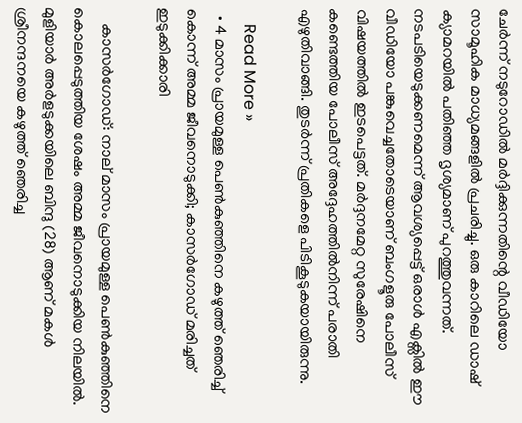ചേര്‍ന്ന് നടുറോഡില്‍ മര്‍ദ്ദിക്കുന്നതിന്റെ വീഡിയോ സാമൂഹിക മാധ്യമങ്ങളില്‍ പ്രചരിച്ചു. ഒരു കാറിലെ ഡാഷ് ക്യാമറയില്‍ പതിഞ്ഞ ദൃശ്യമാണ് പുറത്തുവന്നത്. നടപടിയെടുക്കണമെന്ന് ആവശ്യപ്പെട്ട് ഒരാള്‍ എക്സില്‍ ഈ വീഡിയോ പങ്കുവെച്ചതോടെയാണ് ബംഗളൂരു പോലീസ് വിഷയത്തില്‍ ഇടപെട്ടത്. മര്‍ദ്ദനമേറ്റ സുരേഷിനെ കണ്ടെത്തിയ പോലീസ് അദ്ദേഹത്തില്‍നിന്ന് പരാതി എഴുതിവാങ്ങി. തുടര്‍ന്ന് പ്രതികളെ പിടികൂടുകയായിരുന്നു.

    Read More »
  • 4 മാസം പ്രായമുള്ള പെണ്‍കുഞ്ഞിനെ കഴുത്ത് ഞെരിച്ച് കൊന്ന് അമ്മ ജീവനൊടുക്കി; കാസര്‍ഗോഡ് മരിച്ചത് ഇടുക്കിക്കാരി

    കാസര്‍ഗോഡ്: നാല് മാസം പ്രായമുള്ള പെണ്‍കുഞ്ഞിനെ കൊലപ്പെടുത്തിയ ശേഷം അമ്മ ജീവനൊടുക്കിയ നിലയില്‍. മുളിയാര്‍ അര്‍ളടുക്കയിലെ ബിന്ദു (28) ആണ് മകള്‍ ശ്രീനന്ദനയെ കഴുത്ത് ഞെരിച്ച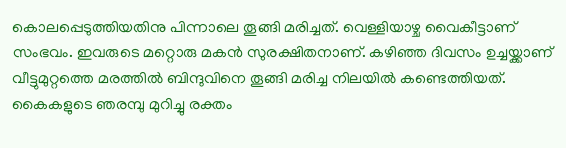കൊലപ്പെടുത്തിയതിനു പിന്നാലെ തൂങ്ങി മരിച്ചത്. വെള്ളിയാഴ്ച വൈകീട്ടാണ് സംഭവം. ഇവരുടെ മറ്റൊരു മകന്‍ സുരക്ഷിതനാണ്. കഴിഞ്ഞ ദിവസം ഉച്ചയ്ക്കാണ് വീട്ടുമുറ്റത്തെ മരത്തില്‍ ബിന്ദുവിനെ തൂങ്ങി മരിച്ച നിലയില്‍ കണ്ടെത്തിയത്. കൈകളുടെ ഞരമ്പു മുറിച്ചു രക്തം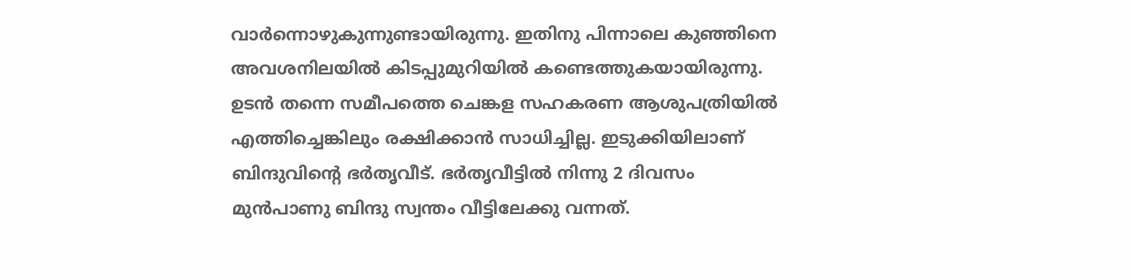വാര്‍ന്നൊഴുകുന്നുണ്ടായിരുന്നു. ഇതിനു പിന്നാലെ കുഞ്ഞിനെ അവശനിലയില്‍ കിടപ്പുമുറിയില്‍ കണ്ടെത്തുകയായിരുന്നു. ഉടന്‍ തന്നെ സമീപത്തെ ചെങ്കള സഹകരണ ആശുപത്രിയില്‍ എത്തിച്ചെങ്കിലും രക്ഷിക്കാന്‍ സാധിച്ചില്ല. ഇടുക്കിയിലാണ് ബിന്ദുവിന്റെ ഭര്‍തൃവീട്. ഭര്‍തൃവീട്ടില്‍ നിന്നു 2 ദിവസം മുന്‍പാണു ബിന്ദു സ്വന്തം വീട്ടിലേക്കു വന്നത്.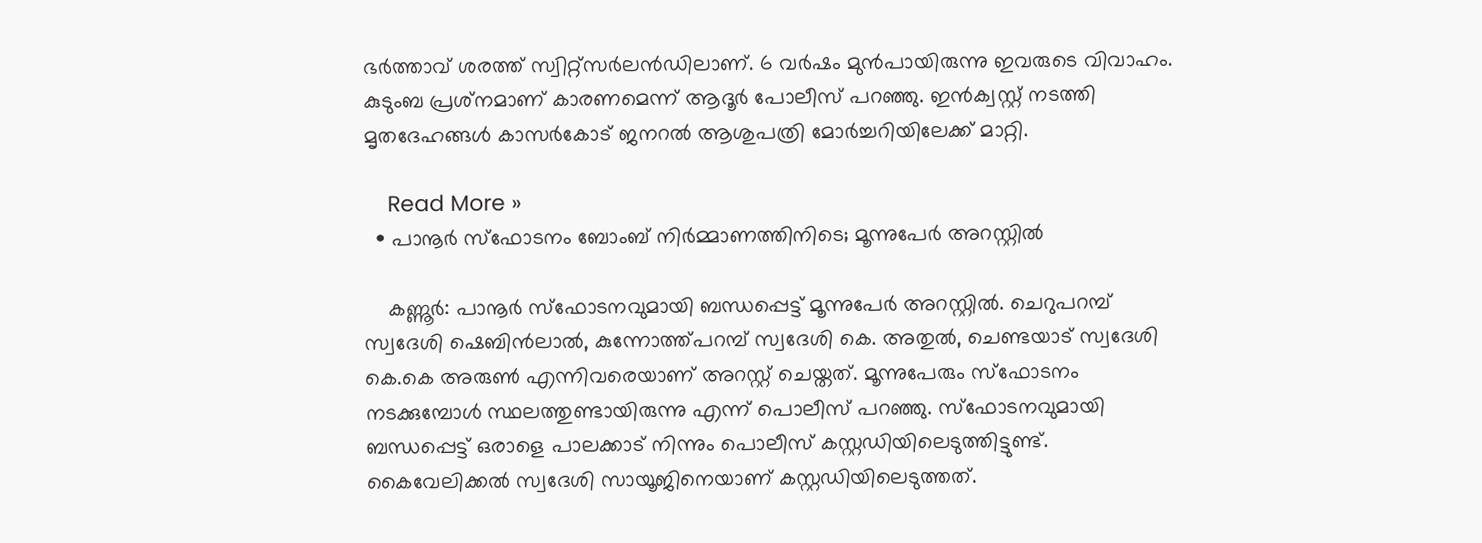ഭര്‍ത്താവ് ശരത്ത് സ്വിറ്റ്‌സര്‍ലന്‍ഡിലാണ്. 6 വര്‍ഷം മുന്‍പായിരുന്നു ഇവരുടെ വിവാഹം. കുടുംബ പ്രശ്‌നമാണ് കാരണമെന്ന് ആദൂര്‍ പോലീസ് പറഞ്ഞു. ഇന്‍ക്വസ്റ്റ് നടത്തി മൃതദേഹങ്ങള്‍ കാസര്‍കോട് ജനറല്‍ ആശുപത്രി മോര്‍ച്ചറിയിലേക്ക് മാറ്റി.

    Read More »
  • പാനൂര്‍ സ്ഫോടനം ബോംബ് നിര്‍മ്മാണത്തിനിടെ; മൂന്നുപേര്‍ അറസ്റ്റില്‍

    കണ്ണൂര്‍: പാനൂര്‍ സ്ഫോടനവുമായി ബന്ധപ്പെട്ട് മൂന്നുപേര്‍ അറസ്റ്റില്‍. ചെറുപറമ്പ് സ്വദേശി ഷെബിന്‍ലാല്‍, കുന്നോത്ത്പറമ്പ് സ്വദേശി കെ. അതുല്‍, ചെണ്ടയാട് സ്വദേശി കെ.കെ അരുണ്‍ എന്നിവരെയാണ് അറസ്റ്റ് ചെയ്തത്. മൂന്നുപേരും സ്ഫോടനം നടക്കുമ്പോള്‍ സ്ഥലത്തുണ്ടായിരുന്നു എന്ന് പൊലീസ് പറഞ്ഞു. സ്ഫോടനവുമായി ബന്ധപ്പെട്ട് ഒരാളെ പാലക്കാട് നിന്നും പൊലീസ് കസ്റ്റഡിയിലെടുത്തിട്ടുണ്ട്. കൈവേലിക്കല്‍ സ്വദേശി സായൂജിനെയാണ് കസ്റ്റഡിയിലെടുത്തത്.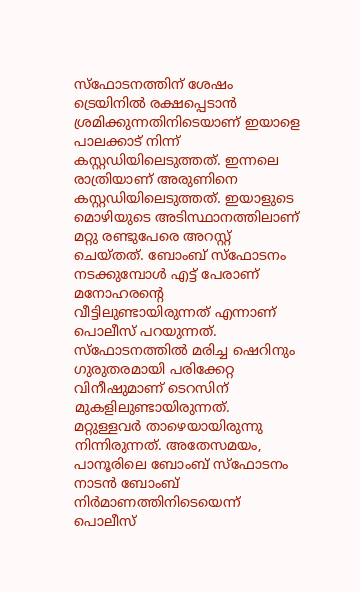സ്ഫോടനത്തിന് ശേഷം ട്രെയിനില്‍ രക്ഷപ്പെടാന്‍ ശ്രമിക്കുന്നതിനിടെയാണ് ഇയാളെ പാലക്കാട് നിന്ന് കസ്റ്റഡിയിലെടുത്തത്. ഇന്നലെ രാത്രിയാണ് അരുണിനെ കസ്റ്റഡിയിലെടുത്തത്. ഇയാളുടെ മൊഴിയുടെ അടിസ്ഥാനത്തിലാണ് മറ്റു രണ്ടുപേരെ അറസ്റ്റ് ചെയ്തത്. ബോംബ് സ്ഫോടനം നടക്കുമ്പോള്‍ എട്ട് പേരാണ് മനോഹരന്റെ വീട്ടിലുണ്ടായിരുന്നത് എന്നാണ് പൊലീസ് പറയുന്നത്. സ്ഫോടനത്തില്‍ മരിച്ച ഷെറിനും ഗുരുതരമായി പരിക്കേറ്റ വിനീഷുമാണ് ടെറസിന് മുകളിലുണ്ടായിരുന്നത്. മറ്റുള്ളവര്‍ താഴെയായിരുന്നു നിന്നിരുന്നത്. അതേസമയം, പാനൂരിലെ ബോംബ് സ്‌ഫോടനം നാടന്‍ ബോംബ് നിര്‍മാണത്തിനിടെയെന്ന് പൊലീസ്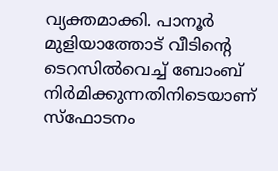വ്യക്തമാക്കി. പാനൂര്‍ മുളിയാത്തോട് വീടിന്റെ ടെറസില്‍വെച്ച് ബോംബ് നിര്‍മിക്കുന്നതിനിടെയാണ് സ്‌ഫോടനം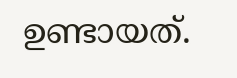ഉണ്ടായത്.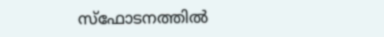സ്‌ഫോടനത്തില്‍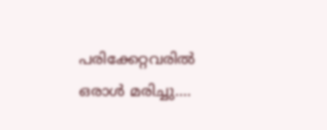പരിക്കേറ്റവരില്‍ ഒരാള്‍ മരിച്ചു.…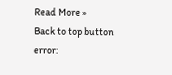Read More »
Back to top button
error: